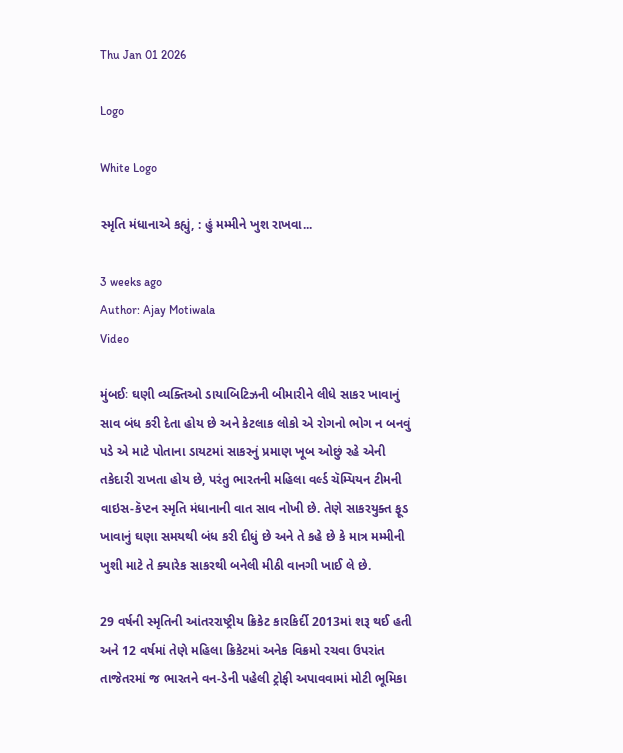Thu Jan 01 2026

Logo

White Logo

સ્મૃતિ મંધાનાએ કહ્યું, : હું મમ્મીને ખુશ રાખવા...

3 weeks ago
Author: Ajay Motiwala
Video

મુંબઈઃ ઘણી વ્યક્તિઓ ડાયાબિટિઝની બીમારીને લીધે સાકર ખાવાનું સાવ બંધ કરી દેતા હોય છે અને કેટલાક લોકો એ રોગનો ભોગ ન બનવું પડે એ માટે પોતાના ડાયટમાં સાકરનું પ્રમાણ ખૂબ ઓછું રહે એની તકેદારી રાખતા હોય છે, પરંતુ ભારતની મહિલા વર્લ્ડ ચૅમ્પિયન ટીમની વાઇસ-કૅપ્ટન સ્મૃતિ મંધાનાની વાત સાવ નોખી છે. તેણે સાકરયુક્ત ફૂડ ખાવાનું ઘણા સમયથી બંધ કરી દીધું છે અને તે કહે છે કે માત્ર મમ્મીની ખુશી માટે તે ક્યારેક સાકરથી બનેલી મીઠી વાનગી ખાઈ લે છે.

29 વર્ષની સ્મૃતિની આંતરરાષ્ટ્રીય ક્રિકેટ કારકિર્દી 2013માં શરૂ થઈ હતી અને 12 વર્ષમાં તેણે મહિલા ક્રિકેટમાં અનેક વિક્રમો રચવા ઉપરાંત તાજેતરમાં જ ભારતને વન-ડેની પહેલી ટ્રોફી અપાવવામાં મોટી ભૂમિકા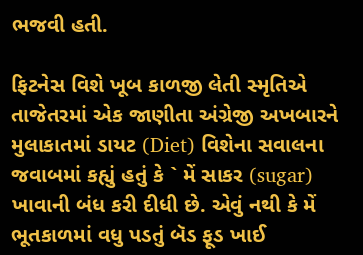ભજવી હતી.

ફિટનેસ વિશે ખૂબ કાળજી લેતી સ્મૃતિએ તાજેતરમાં એક જાણીતા અંગ્રેજી અખબારને મુલાકાતમાં ડાયટ (Diet) વિશેના સવાલના જવાબમાં કહ્યું હતું કે ` મેં સાકર (sugar) ખાવાની બંધ કરી દીધી છે. એવું નથી કે મેં ભૂતકાળમાં વધુ પડતું બૅડ ફૂડ ખાઈ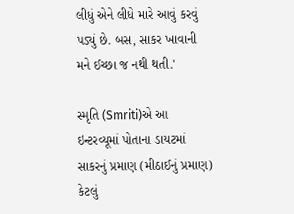લીધું એને લીધે મારે આવું કરવું પડ્યું છે. બસ, સાકર ખાવાની મને ઈચ્છા જ નથી થતી.'

સ્મૃતિ (Smriti)એ આ ઇન્ટરવ્યૂમાં પોતાના ડાયટમાં સાકરનું પ્રમાણ (મીઠાઈનું પ્રમાણ) કેટલું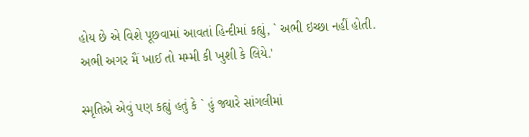હોય છે એ વિશે પૂછવામાં આવતાં હિન્દીમાં કહ્યું, ` અભી ઇચ્છા નહીં હોતી. અભી અગર મૈં ખાઈ તો મમ્મી કી ખુશી કે લિયે.'

સ્મૃતિએ એવું પણ કહ્યું હતું કે ` હું જ્યારે સાંગલીમાં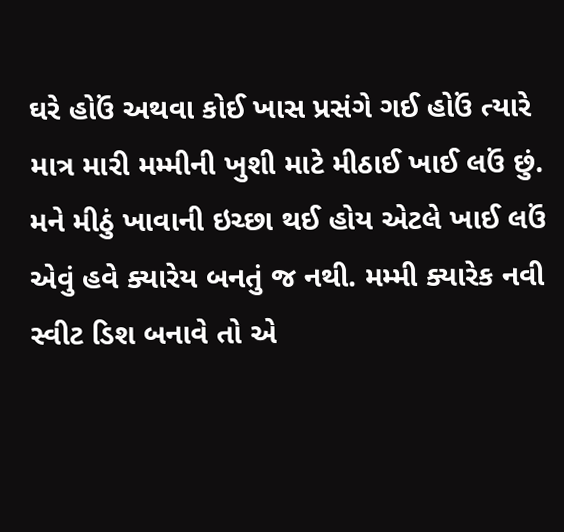ઘરે હોઉં અથવા કોઈ ખાસ પ્રસંગે ગઈ હોઉં ત્યારે માત્ર મારી મમ્મીની ખુશી માટે મીઠાઈ ખાઈ લઉં છું. મને મીઠું ખાવાની ઇચ્છા થઈ હોય એટલે ખાઈ લઉં એવું હવે ક્યારેય બનતું જ નથી. મમ્મી ક્યારેક નવી સ્વીટ ડિશ બનાવે તો એ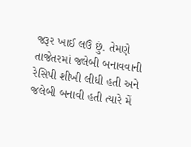જરૂર ખાઈ લઉં છું. તેમણે તાજેતરમાં જલેબી બનાવવાની રેસિપી શીખી લીધી હતી અને જલેબી બનાવી હતી ત્યારે મેં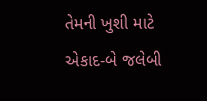તેમની ખુશી માટે એકાદ-બે જલેબી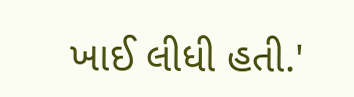ખાઈ લીધી હતી.'